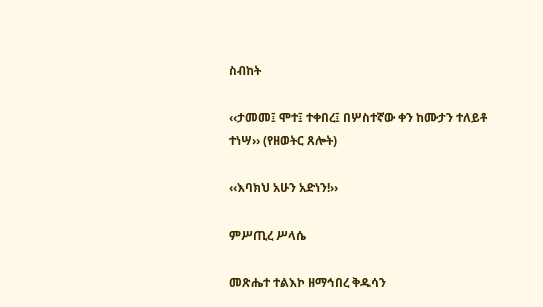ስብከት

‹‹ታመመ፤ ሞተ፤ ተቀበረ፤ በሦስተኛው ቀን ከሙታን ተለይቶ ተነሣ›› (የዘወትር ጸሎት)

‹‹እባክህ አሁን አድነን!››

ምሥጢረ ሥላሴ

መጽሔተ ተልእኮ ዘማኅበረ ቅዱሳን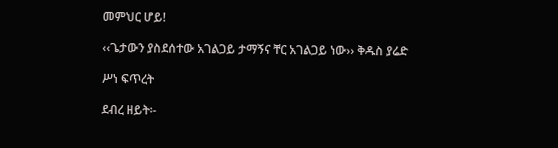መምህር ሆይ!

‹‹ጌታውን ያስደሰተው አገልጋይ ታማኝና ቸር አገልጋይ ነው›› ቅዱስ ያሬድ

ሥነ ፍጥረት

ደብረ ዘይት፡-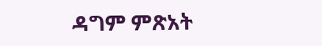ዳግም ምጽአት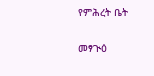የምሕረት ቤት

መፃጒዕ